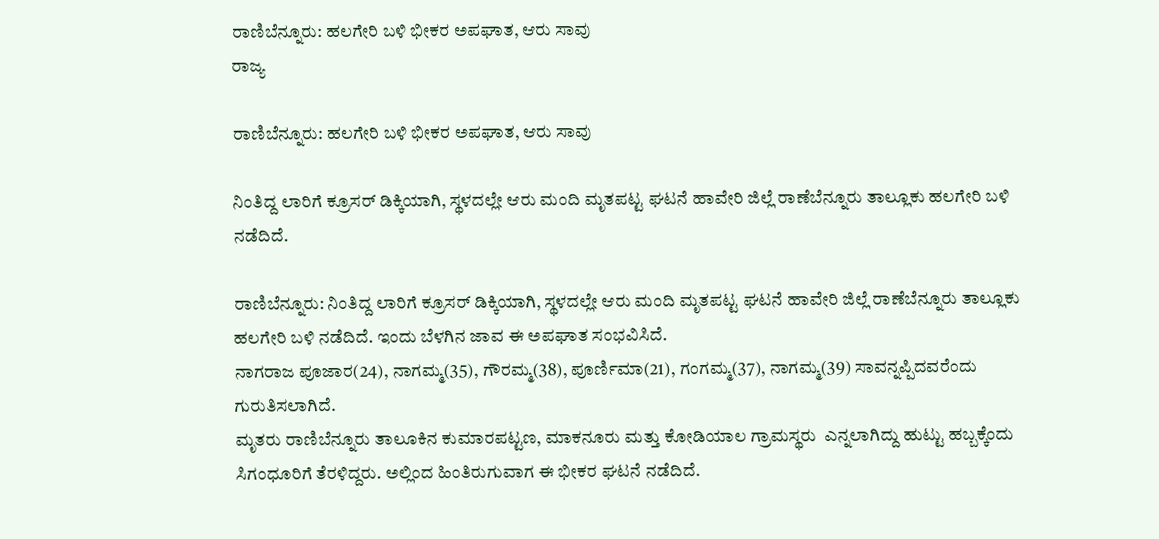ರಾಣಿಬೆನ್ನೂರು: ಹಲಗೇರಿ ಬಳಿ ಭೀಕರ ಅಪಘಾತ, ಆರು ಸಾವು
ರಾಜ್ಯ

ರಾಣಿಬೆನ್ನೂರು: ಹಲಗೇರಿ ಬಳಿ ಭೀಕರ ಅಪಘಾತ, ಆರು ಸಾವು

ನಿಂತಿದ್ದ ಲಾರಿಗೆ ಕ್ರೂಸರ್ ಡಿಕ್ಕಿಯಾಗಿ, ಸ್ಥಳದಲ್ಲೇ ಆರು ಮಂದಿ ಮೃತಪಟ್ಟ ಘಟನೆ ಹಾವೇರಿ ಜಿಲ್ಲೆ ರಾಣೆಬೆನ್ನೂರು ತಾಲ್ಲೂಕು ಹಲಗೇರಿ ಬಳಿ ನಡೆದಿದೆ.

ರಾಣಿಬೆನ್ನೂರು: ನಿಂತಿದ್ದ ಲಾರಿಗೆ ಕ್ರೂಸರ್ ಡಿಕ್ಕಿಯಾಗಿ, ಸ್ಥಳದಲ್ಲೇ ಆರು ಮಂದಿ ಮೃತಪಟ್ಟ ಘಟನೆ ಹಾವೇರಿ ಜಿಲ್ಲೆ ರಾಣೆಬೆನ್ನೂರು ತಾಲ್ಲೂಕು ಹಲಗೇರಿ ಬಳಿ ನಡೆದಿದೆ. ಇಂದು ಬೆಳಗಿನ ಜಾವ ಈ ಅಪಘಾತ ಸಂಭವಿಸಿದೆ.
ನಾಗರಾಜ ಪೂಜಾರ(24), ನಾಗಮ್ಮ(35), ಗೌರಮ್ಮ(38), ಪೂರ್ಣಿಮಾ(21), ಗಂಗಮ್ಮ(37), ನಾಗಮ್ಮ(39) ಸಾವನ್ನಪ್ಪಿದವರೆಂದು ಗುರುತಿಸಲಾಗಿದೆ.
ಮೃತರು ರಾಣಿಬೆನ್ನೂರು ತಾಲೂಕಿನ ಕುಮಾರಪಟ್ಟಣ, ಮಾಕನೂರು ಮತ್ತು ಕೋಡಿಯಾಲ ಗ್ರಾಮಸ್ಥರು  ಎನ್ನಲಾಗಿದ್ದು ಹುಟ್ಟು ಹಬ್ಬಕ್ಕೆಂದು ಸಿಗಂಧೂರಿಗೆ ತೆರಳಿದ್ದರು. ಅಲ್ಲಿಂದ ಹಿಂತಿರುಗುವಾಗ ಈ ಭೀಕರ ಘಟನೆ ನಡೆದಿದೆ.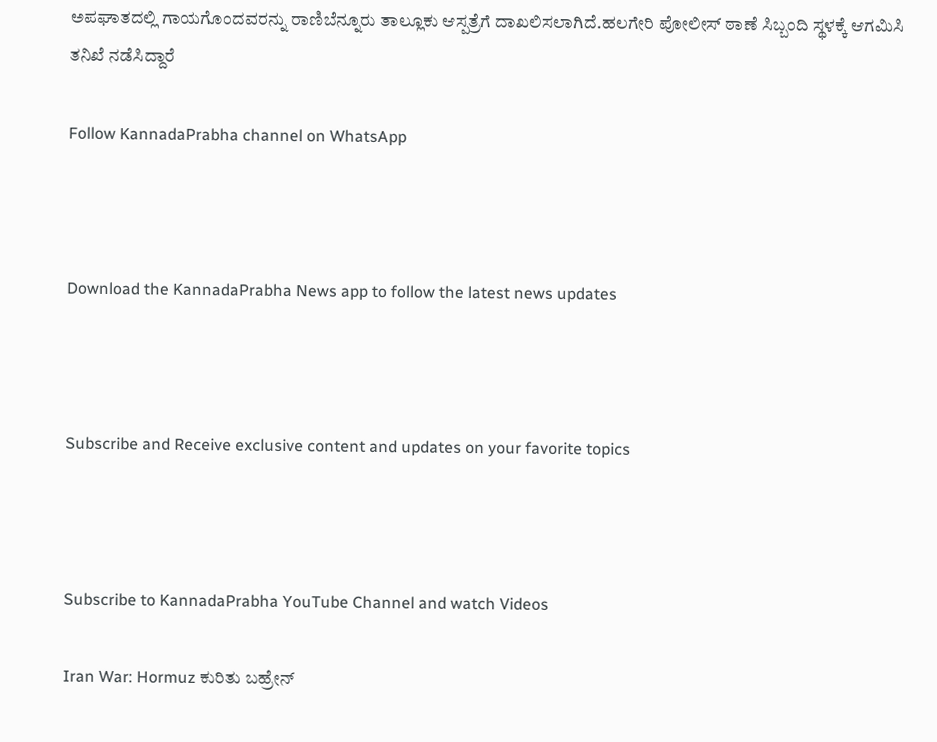ಅಪಘಾತದಲ್ಲಿ ಗಾಯಗೊಂದವರನ್ನು ರಾಣಿಬೆನ್ನೂರು ತಾಲ್ಲೂಕು ಆಸ್ಪತ್ರೆಗೆ ದಾಖಲಿಸಲಾಗಿದೆ.ಹಲಗೇರಿ ಪೋಲೀಸ್ ಠಾಣೆ ಸಿಬ್ಬಂದಿ ಸ್ಥಳಕ್ಕೆ ಆಗಮಿಸಿ ತನಿಖೆ ನಡೆಸಿದ್ದಾರೆ

Follow KannadaPrabha channel on WhatsApp



Download the KannadaPrabha News app to follow the latest news updates



Subscribe and Receive exclusive content and updates on your favorite topics



Subscribe to KannadaPrabha YouTube Channel and watch Videos

Iran War: Hormuz ಕುರಿತು ಬಹ್ರೇನ್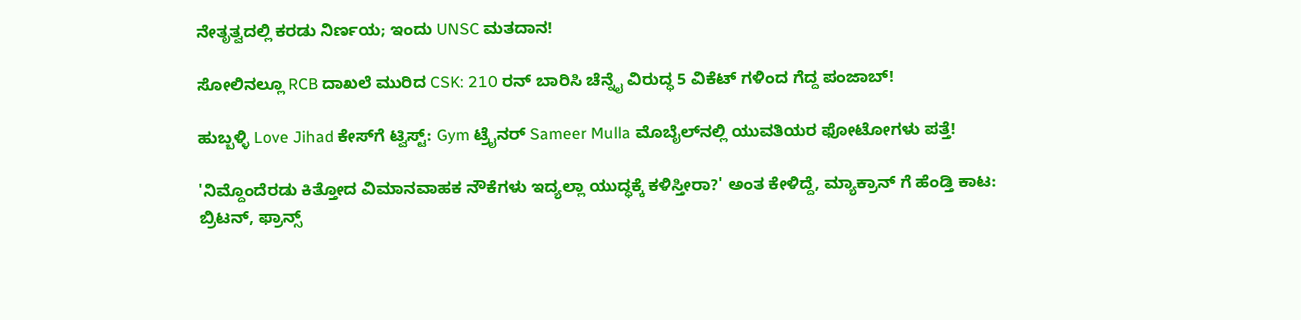ನೇತೃತ್ವದಲ್ಲಿ ಕರಡು ನಿರ್ಣಯ; ಇಂದು UNSC ಮತದಾನ!

ಸೋಲಿನಲ್ಲೂ RCB ದಾಖಲೆ ಮುರಿದ CSK: 210 ರನ್ ಬಾರಿಸಿ ಚೆನ್ನೈ ವಿರುದ್ಧ 5 ವಿಕೆಟ್ ಗಳಿಂದ ಗೆದ್ದ ಪಂಜಾಬ್‌!

ಹುಬ್ಬಳ್ಳಿ Love Jihad ಕೇಸ್‌ಗೆ ಟ್ವಿಸ್ಟ್: Gym ಟ್ರೈನರ್ Sameer Mulla ಮೊಬೈಲ್‌ನಲ್ಲಿ ಯುವತಿಯರ ಫೋಟೋಗಳು ಪತ್ತೆ!

'ನಿಮ್ದೊಂದೆರಡು ಕಿತ್ತೋದ ವಿಮಾನವಾಹಕ ನೌಕೆಗಳು ಇದ್ಯಲ್ಲಾ ಯುದ್ಧಕ್ಕೆ ಕಳಿಸ್ತೀರಾ?' ಅಂತ ಕೇಳಿದ್ದೆ, ಮ್ಯಾಕ್ರಾನ್ ಗೆ ಹೆಂಡ್ತಿ ಕಾಟ: ಬ್ರಿಟನ್, ಫ್ರಾನ್ಸ್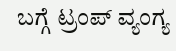ಬಗ್ಗೆ ಟ್ರಂಪ್ ವ್ಯಂಗ್ಯ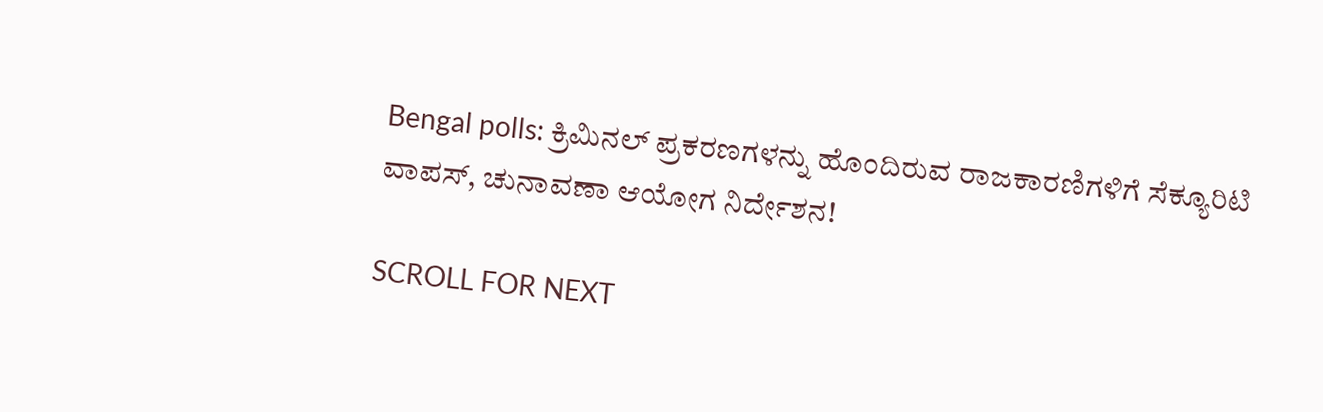Bengal polls: ಕ್ರಿಮಿನಲ್ ಪ್ರಕರಣಗಳನ್ನು ಹೊಂದಿರುವ ರಾಜಕಾರಣಿಗಳಿಗೆ ಸೆಕ್ಯೂರಿಟಿ ವಾಪಸ್, ಚುನಾವಣಾ ಆಯೋಗ ನಿರ್ದೇಶನ!

SCROLL FOR NEXT